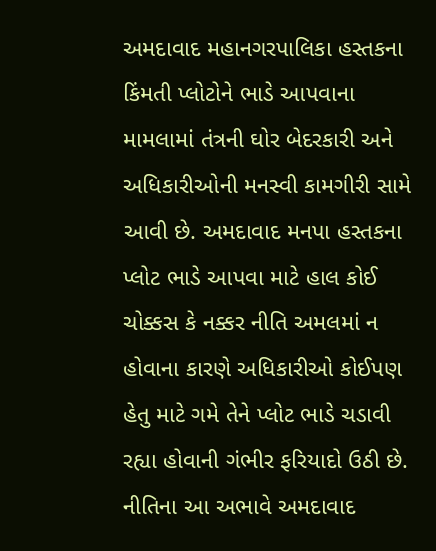અમદાવાદ મહાનગરપાલિકા હસ્તકના કિંમતી પ્લોટોને ભાડે આપવાના મામલામાં તંત્રની ઘોર બેદરકારી અને અધિકારીઓની મનસ્વી કામગીરી સામે આવી છે. અમદાવાદ મનપા હસ્તકના પ્લોટ ભાડે આપવા માટે હાલ કોઈ ચોક્કસ કે નક્કર નીતિ અમલમાં ન હોવાના કારણે અધિકારીઓ કોઈપણ હેતુ માટે ગમે તેને પ્લોટ ભાડે ચડાવી રહ્યા હોવાની ગંભીર ફરિયાદો ઉઠી છે. નીતિના આ અભાવે અમદાવાદ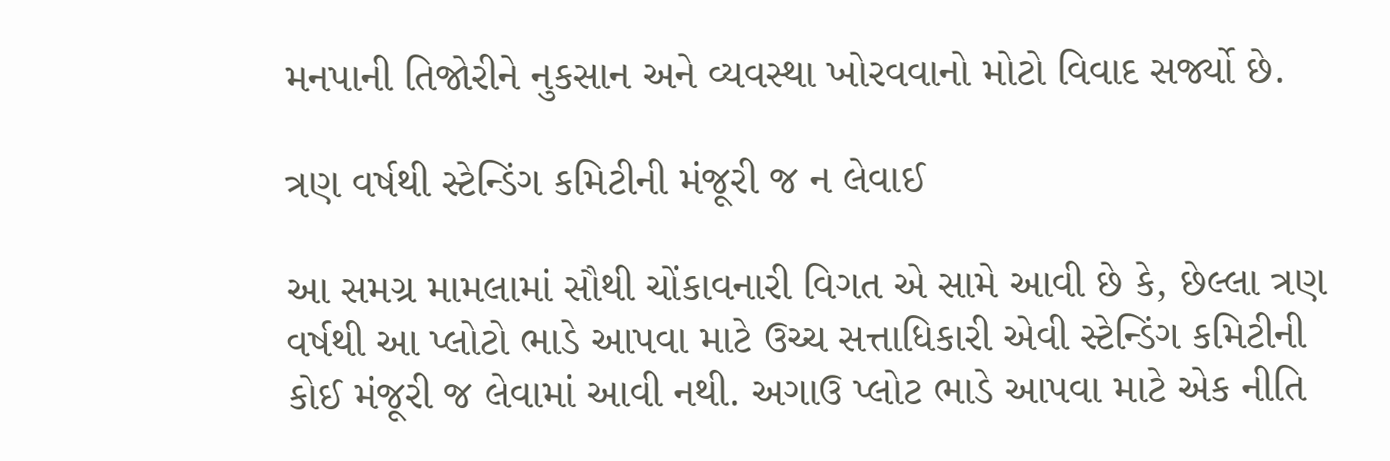મનપાની તિજોરીને નુકસાન અને વ્યવસ્થા ખોરવવાનો મોટો વિવાદ સર્જ્યો છે.

ત્રણ વર્ષથી સ્ટેન્ડિંગ કમિટીની મંજૂરી જ ન લેવાઈ

આ સમગ્ર મામલામાં સૌથી ચોંકાવનારી વિગત એ સામે આવી છે કે, છેલ્લા ત્રણ વર્ષથી આ પ્લોટો ભાડે આપવા માટે ઉચ્ચ સત્તાધિકારી એવી સ્ટેન્ડિંગ કમિટીની કોઈ મંજૂરી જ લેવામાં આવી નથી. અગાઉ પ્લોટ ભાડે આપવા માટે એક નીતિ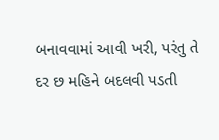બનાવવામાં આવી ખરી, પરંતુ તે દર છ મહિને બદલવી પડતી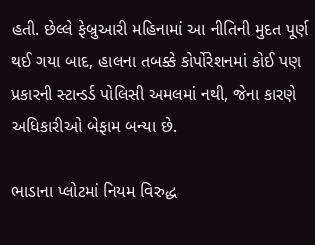હતી. છેલ્લે ફેબ્રુઆરી મહિનામાં આ નીતિની મુદત પૂર્ણ થઈ ગયા બાદ, હાલના તબક્કે કોર્પોરેશનમાં કોઈ પણ પ્રકારની સ્ટાન્ડર્ડ પોલિસી અમલમાં નથી, જેના કારણે અધિકારીઓ બેફામ બન્યા છે.

ભાડાના પ્લોટમાં નિયમ વિરુદ્ધ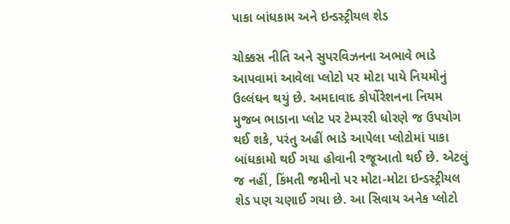પાકા બાંધકામ અને ઇન્ડસ્ટ્રીયલ શેડ

ચોક્કસ નીતિ અને સુપરવિઝનના અભાવે ભાડે આપવામાં આવેલા પ્લોટો પર મોટા પાયે નિયમોનું ઉલ્લંઘન થયું છે. અમદાવાદ કોર્પોરેશનના નિયમ મુજબ ભાડાના પ્લોટ પર ટેમ્પરરી ધોરણે જ ઉપયોગ થઈ શકે, પરંતુ અહીં ભાડે આપેલા પ્લોટોમાં પાકા બાંધકામો થઈ ગયા હોવાની રજૂઆતો થઈ છે. એટલું જ નહીં, કિંમતી જમીનો પર મોટા-મોટા ઇન્ડસ્ટ્રીયલ શેડ પણ ચણાઈ ગયા છે. આ સિવાય અનેક પ્લોટો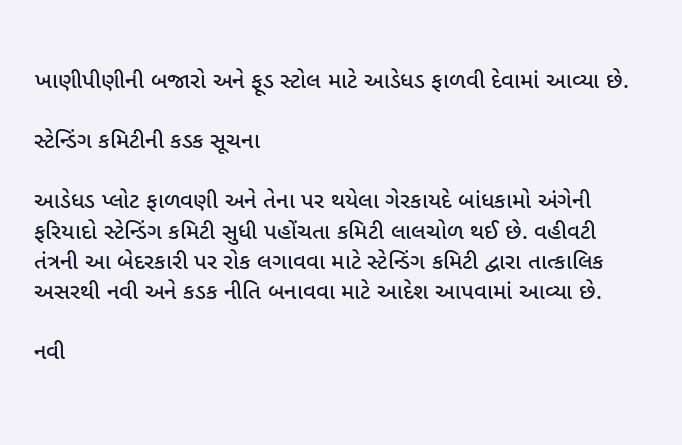ખાણીપીણીની બજારો અને ફૂડ સ્ટોલ માટે આડેધડ ફાળવી દેવામાં આવ્યા છે.

સ્ટેન્ડિંગ કમિટીની કડક સૂચના

આડેધડ પ્લોટ ફાળવણી અને તેના પર થયેલા ગેરકાયદે બાંધકામો અંગેની ફરિયાદો સ્ટેન્ડિંગ કમિટી સુધી પહોંચતા કમિટી લાલચોળ થઈ છે. વહીવટી તંત્રની આ બેદરકારી પર રોક લગાવવા માટે સ્ટેન્ડિંગ કમિટી દ્વારા તાત્કાલિક અસરથી નવી અને કડક નીતિ બનાવવા માટે આદેશ આપવામાં આવ્યા છે.

નવી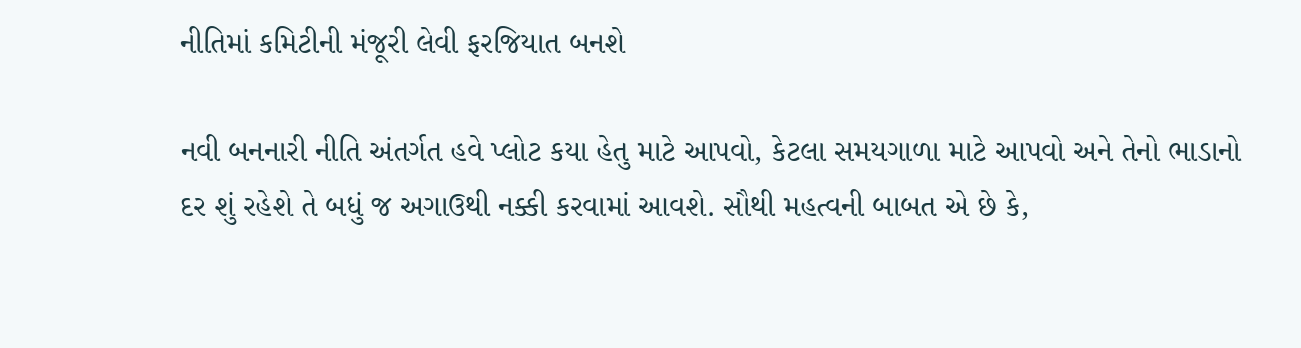નીતિમાં કમિટીની મંજૂરી લેવી ફરજિયાત બનશે

નવી બનનારી નીતિ અંતર્ગત હવે પ્લોટ કયા હેતુ માટે આપવો, કેટલા સમયગાળા માટે આપવો અને તેનો ભાડાનો દર શું રહેશે તે બધું જ અગાઉથી નક્કી કરવામાં આવશે. સૌથી મહત્વની બાબત એ છે કે,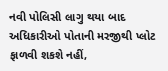નવી પોલિસી લાગુ થયા બાદ અધિકારીઓ પોતાની મરજીથી પ્લોટ ફાળવી શકશે નહીં,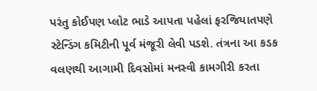પરંતુ કોઈપણ પ્લોટ ભાડે આપતા પહેલાં ફરજિયાતપણે સ્ટેન્ડિંગ કમિટીની પૂર્વ મંજૂરી લેવી પડશે. તંત્રના આ કડક વલણથી આગામી દિવસોમાં મનસ્વી કામગીરી કરતા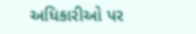અધિકારીઓ પર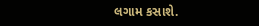લગામ કસાશે.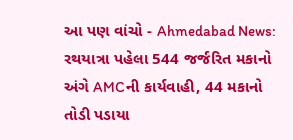આ પણ વાંચો - Ahmedabad News: રથયાત્રા પહેલા 544 જર્જરિત મકાનો અંગે AMCની કાર્યવાહી, 44 મકાનો તોડી પડાયા